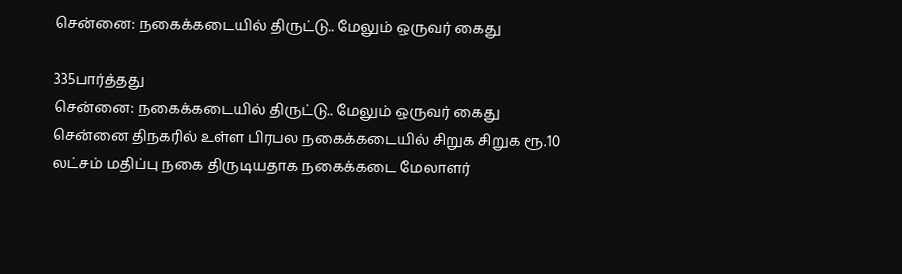சென்னை: நகைக்கடையில் திருட்டு.. மேலும் ஒருவர் கைது

335பார்த்தது
சென்னை: நகைக்கடையில் திருட்டு.. மேலும் ஒருவர் கைது
சென்னை திநகரில் உள்ள பிரபல நகைக்கடையில் சிறுக சிறுக ரூ.10 லட்சம் மதிப்பு நகை திருடியதாக நகைக்கடை மேலாளர்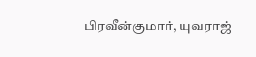பிரவீன்குமார், யுவராஜ்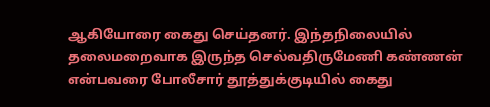ஆகியோரை கைது செய்தனர். இந்தநிலையில் தலைமறைவாக இருந்த செல்வதிருமேணி கண்ணன் என்பவரை போலீசார் தூத்துக்குடியில் கைது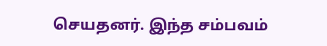செயதனர். இந்த சம்பவம்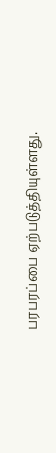பரபரப்பை ஏற்படுத்தியுள்ளது.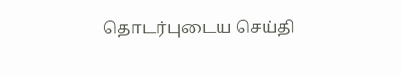தொடர்புடைய செய்தி